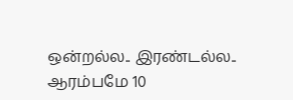ஒன்றல்ல.. இரண்டல்ல.. ஆரம்பமே 10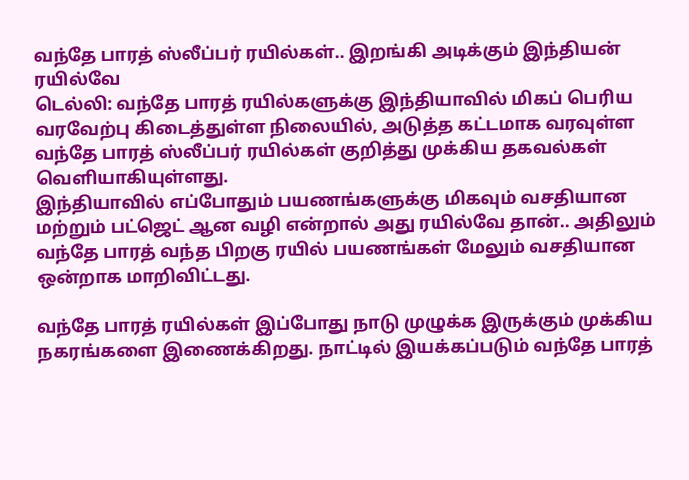வந்தே பாரத் ஸ்லீப்பர் ரயில்கள்.. இறங்கி அடிக்கும் இந்தியன் ரயில்வே
டெல்லி: வந்தே பாரத் ரயில்களுக்கு இந்தியாவில் மிகப் பெரிய வரவேற்பு கிடைத்துள்ள நிலையில், அடுத்த கட்டமாக வரவுள்ள வந்தே பாரத் ஸ்லீப்பர் ரயில்கள் குறித்து முக்கிய தகவல்கள் வெளியாகியுள்ளது.
இந்தியாவில் எப்போதும் பயணங்களுக்கு மிகவும் வசதியான மற்றும் பட்ஜெட் ஆன வழி என்றால் அது ரயில்வே தான்.. அதிலும் வந்தே பாரத் வந்த பிறகு ரயில் பயணங்கள் மேலும் வசதியான ஒன்றாக மாறிவிட்டது.

வந்தே பாரத் ரயில்கள் இப்போது நாடு முழுக்க இருக்கும் முக்கிய நகரங்களை இணைக்கிறது. நாட்டில் இயக்கப்படும் வந்தே பாரத்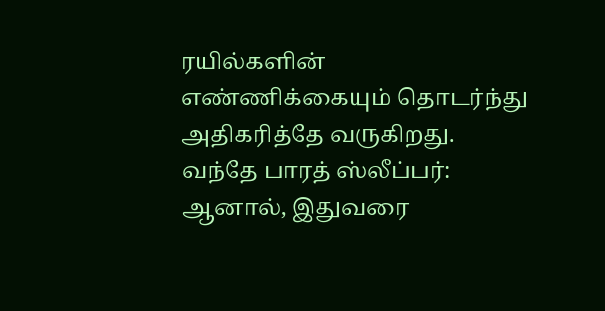ரயில்களின் எண்ணிக்கையும் தொடர்ந்து அதிகரித்தே வருகிறது.
வந்தே பாரத் ஸ்லீப்பர்: ஆனால், இதுவரை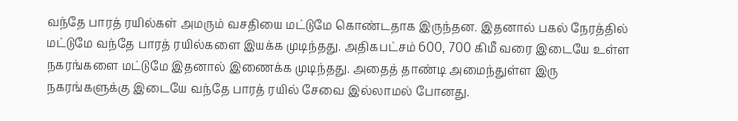வந்தே பாரத் ரயில்கள் அமரும் வசதியை மட்டுமே கொண்டதாக இருந்தன. இதனால் பகல் நேரத்தில் மட்டுமே வந்தே பாரத் ரயில்களை இயக்க முடிந்தது. அதிகபட்சம் 600, 700 கிமீ வரை இடையே உள்ள நகரங்களை மட்டுமே இதனால் இணைக்க முடிந்தது. அதைத் தாண்டி அமைந்துள்ள இரு நகரங்களுக்கு இடையே வந்தே பாரத் ரயில் சேவை இல்லாமல் போனது.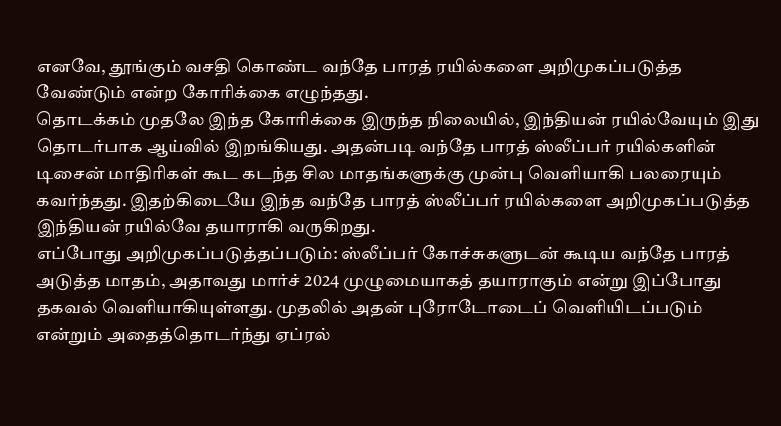எனவே, தூங்கும் வசதி கொண்ட வந்தே பாரத் ரயில்களை அறிமுகப்படுத்த வேண்டும் என்ற கோரிக்கை எழுந்தது.
தொடக்கம் முதலே இந்த கோரிக்கை இருந்த நிலையில், இந்தியன் ரயில்வேயும் இது தொடர்பாக ஆய்வில் இறங்கியது. அதன்படி வந்தே பாரத் ஸ்லீப்பர் ரயில்களின் டிசைன் மாதிரிகள் கூட கடந்த சில மாதங்களுக்கு முன்பு வெளியாகி பலரையும் கவர்ந்தது. இதற்கிடையே இந்த வந்தே பாரத் ஸ்லீப்பர் ரயில்களை அறிமுகப்படுத்த இந்தியன் ரயில்வே தயாராகி வருகிறது.
எப்போது அறிமுகப்படுத்தப்படும்: ஸ்லீப்பர் கோச்சுகளுடன் கூடிய வந்தே பாரத் அடுத்த மாதம், அதாவது மார்ச் 2024 முழுமையாகத் தயாராகும் என்று இப்போது தகவல் வெளியாகியுள்ளது. முதலில் அதன் புரோடோடைப் வெளியிடப்படும் என்றும் அதைத்தொடர்ந்து ஏப்ரல்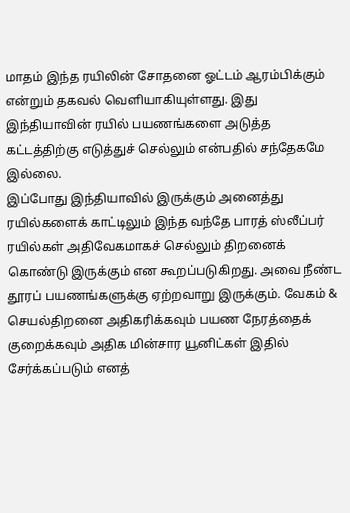மாதம் இந்த ரயிலின் சோதனை ஓட்டம் ஆரம்பிக்கும் என்றும் தகவல் வெளியாகியுள்ளது. இது இந்தியாவின் ரயில் பயணங்களை அடுத்த கட்டத்திற்கு எடுத்துச் செல்லும் என்பதில் சந்தேகமே இல்லை.
இப்போது இந்தியாவில் இருக்கும் அனைத்து ரயில்களைக் காட்டிலும் இந்த வந்தே பாரத் ஸ்லீப்பர் ரயில்கள் அதிவேகமாகச் செல்லும் திறனைக் கொண்டு இருக்கும் என கூறப்படுகிறது. அவை நீண்ட தூரப் பயணங்களுக்கு ஏற்றவாறு இருக்கும். வேகம் & செயல்திறனை அதிகரிக்கவும் பயண நேரத்தைக் குறைக்கவும் அதிக மின்சார யூனிட்கள் இதில் சேர்க்கப்படும் எனத்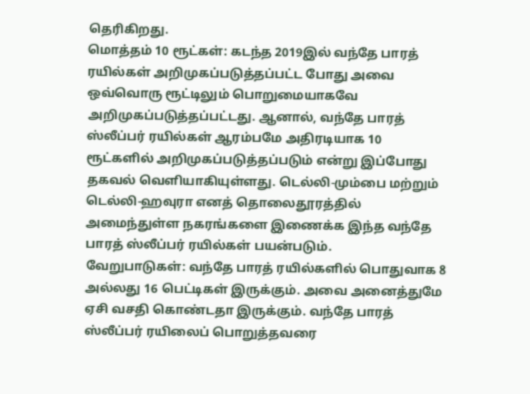தெரிகிறது.
மொத்தம் 10 ரூட்கள்: கடந்த 2019இல் வந்தே பாரத் ரயில்கள் அறிமுகப்படுத்தப்பட்ட போது அவை ஒவ்வொரு ரூட்டிலும் பொறுமையாகவே அறிமுகப்படுத்தப்பட்டது. ஆனால், வந்தே பாரத் ஸ்லீப்பர் ரயில்கள் ஆரம்பமே அதிரடியாக 10 ரூட்களில் அறிமுகப்படுத்தப்படும் என்று இப்போது தகவல் வெளியாகியுள்ளது. டெல்லி-மும்பை மற்றும் டெல்லி-ஹவுரா எனத் தொலைதூரத்தில் அமைந்துள்ள நகரங்களை இணைக்க இந்த வந்தே பாரத் ஸ்லீப்பர் ரயில்கள் பயன்படும்.
வேறுபாடுகள்: வந்தே பாரத் ரயில்களில் பொதுவாக 8 அல்லது 16 பெட்டிகள் இருக்கும். அவை அனைத்துமே ஏசி வசதி கொண்டதா இருக்கும். வந்தே பாரத் ஸ்லீப்பர் ரயிலைப் பொறுத்தவரை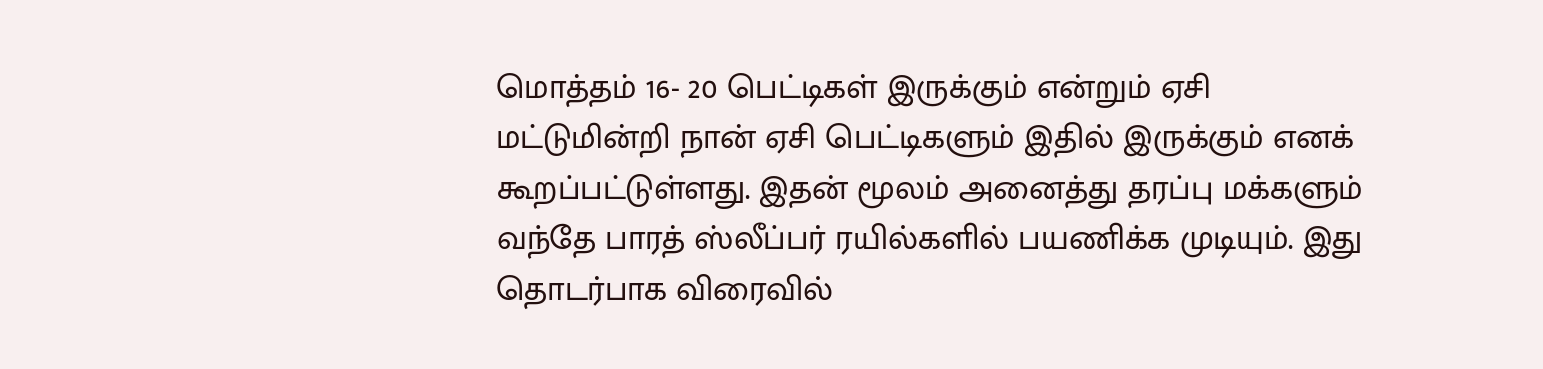மொத்தம் 16- 20 பெட்டிகள் இருக்கும் என்றும் ஏசி மட்டுமின்றி நான் ஏசி பெட்டிகளும் இதில் இருக்கும் எனக் கூறப்பட்டுள்ளது. இதன் மூலம் அனைத்து தரப்பு மக்களும் வந்தே பாரத் ஸ்லீப்பர் ரயில்களில் பயணிக்க முடியும். இது தொடர்பாக விரைவில்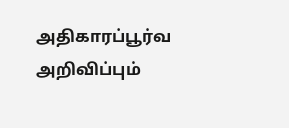அதிகாரப்பூர்வ அறிவிப்பும்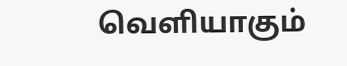வெளியாகும்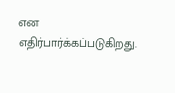என எதிர்பார்க்கப்படுகிறது.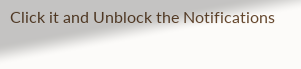Click it and Unblock the Notifications